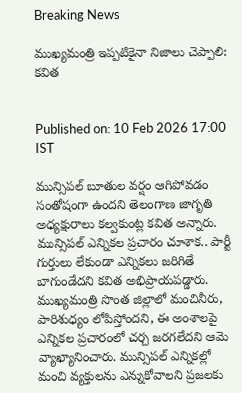Breaking News

ముఖ్యమంత్రి ఇప్పటికైనా నిజాలు చెప్పాలి: కవిత


Published on: 10 Feb 2026 17:00  IST

మున్సిపల్ బూతుల వర్షం ఆగిపోవడం సంతోషంగా ఉందని తెలంగాణ జాగృతి అధ్యక్షురాలు కల్వకుంట్ల కవిత అన్నారు. మున్సిపల్ ఎన్నికల ప్రచారం చూశాక.. పార్టీ గుర్తులు లేకుండా ఎన్నికలు జరిగితే బాగుండేదని కవిత అభిప్రాయపడ్డారు. ముఖ్యమంత్రి సొంత జిల్లాలో మంచినీరు, పారిశుధ్యం లోపిస్తోందని, ఈ అంశాలపై ఎన్నికల ప్రచారంలో చర్చ జరగలేదని ఆమె వ్యాఖ్యానించారు. మున్సిపల్ ఎన్నికల్లో మంచి వ్యక్తులను ఎన్నుకోవాలని ప్రజలకు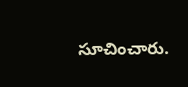సూచించారు.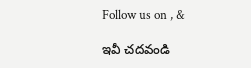Follow us on , &

ఇవీ చదవండి